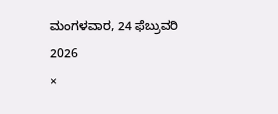ಮಂಗಳವಾರ, 24 ಫೆಬ್ರುವರಿ 2026
×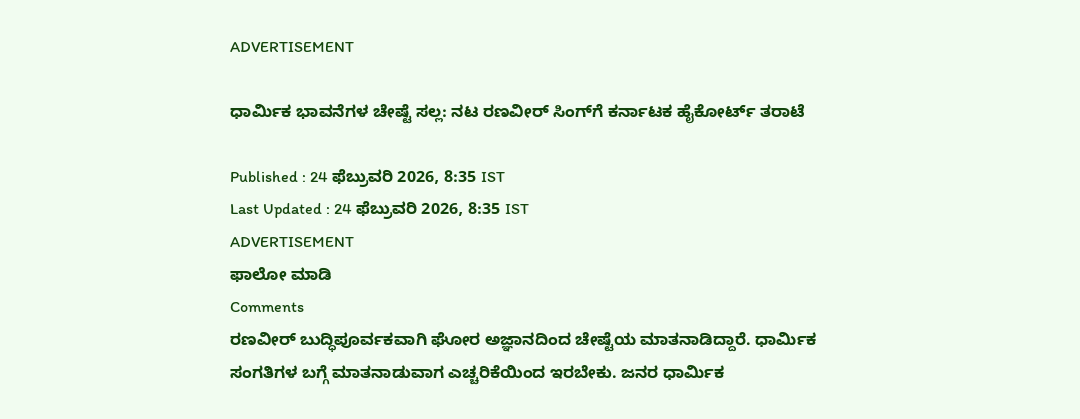ADVERTISEMENT

ಧಾರ್ಮಿಕ ಭಾವನೆಗಳ ಚೇಷ್ಟೆ ಸಲ್ಲ: ನಟ ರಣವೀರ್ ಸಿಂಗ್‌ಗೆ ಕರ್ನಾಟಕ ಹೈಕೋರ್ಟ್ ತರಾಟೆ

Published : 24 ಫೆಬ್ರುವರಿ 2026, 8:35 IST
Last Updated : 24 ಫೆಬ್ರುವರಿ 2026, 8:35 IST
ADVERTISEMENT
ಫಾಲೋ ಮಾಡಿ
Comments
ರಣವೀರ್‌ ಬುದ್ಧಿಪೂರ್ವಕವಾಗಿ ಘೋರ ಅಜ್ಞಾನದಿಂದ ಚೇಷ್ಟೆಯ ಮಾತನಾಡಿದ್ದಾರೆ. ಧಾರ್ಮಿಕ ಸಂಗತಿಗಳ ಬಗ್ಗೆ ಮಾತನಾಡುವಾಗ ಎಚ್ಚರಿಕೆಯಿಂದ ಇರಬೇಕು. ಜನರ ಧಾರ್ಮಿಕ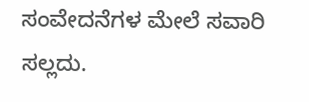ಸಂವೇದನೆಗಳ ಮೇಲೆ ಸವಾರಿ ಸಲ್ಲದು.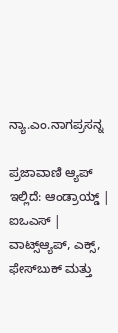ನ್ಯಾ.ಎಂ.ನಾಗಪ್ರಸನ್ನ

ಪ್ರಜಾವಾಣಿ ಆ್ಯಪ್ ಇಲ್ಲಿದೆ: ಆಂಡ್ರಾಯ್ಡ್ | ಐಒಎಸ್ | ವಾಟ್ಸ್ಆ್ಯಪ್, ಎಕ್ಸ್, ಫೇಸ್‌ಬುಕ್ ಮತ್ತು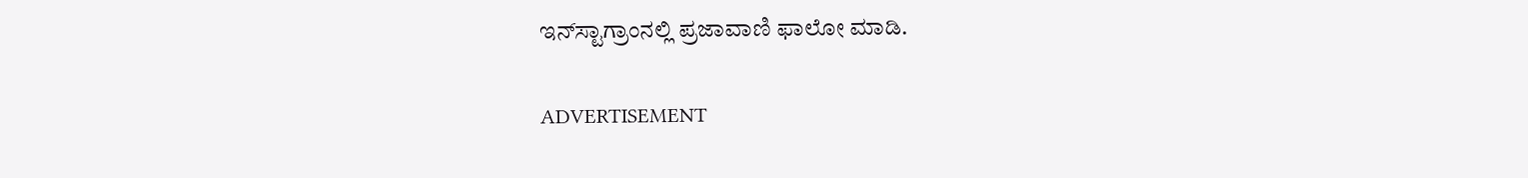ಇನ್‌ಸ್ಟಾಗ್ರಾಂನಲ್ಲಿ ಪ್ರಜಾವಾಣಿ ಫಾಲೋ ಮಾಡಿ.

ADVERTISEMENT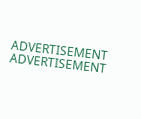ADVERTISEMENT
ADVERTISEMENT